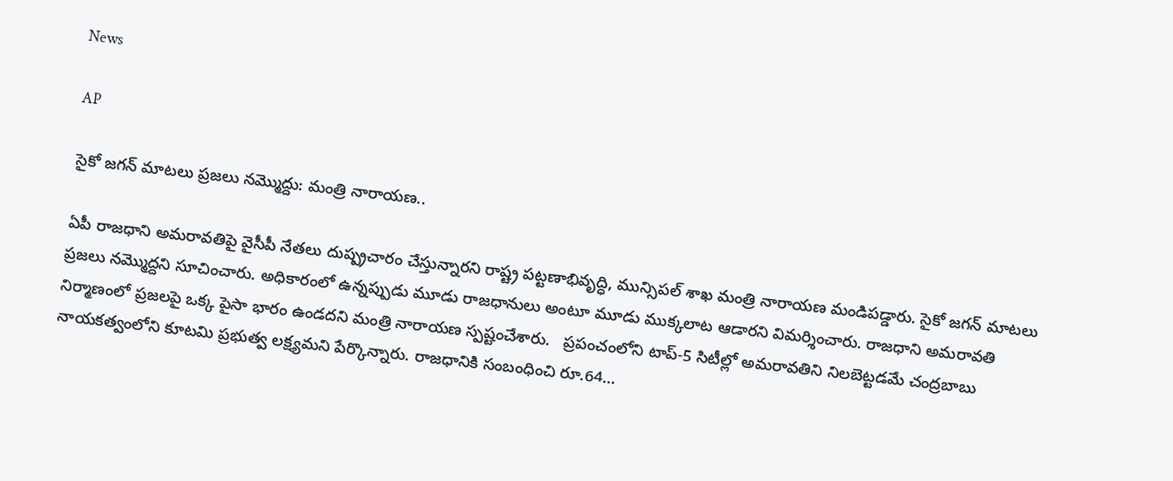News

AP

సైకో జగన్ మాటలు ప్రజలు నమ్మొద్దు: మంత్రి నారాయణ..

ఏపీ రాజధాని అమరావతిపై వైసీపీ నేతలు దుష్ప్రచారం చేస్తున్నారని రాష్ట్ర పట్టణాభివృద్ధి, మున్సిపల్ శాఖ మంత్రి నారాయణ మండిపడ్డారు. సైకో జగన్ మాటలు ప్రజలు నమ్మొద్దని సూచించారు. అధికారంలో ఉన్నప్పుడు మూడు రాజధానులు అంటూ మూడు ముక్కలాట ఆడారని విమర్శించారు. రాజధాని అమరావతి నిర్మాణంలో ప్రజలపై ఒక్క పైసా భారం ఉండదని మంత్రి నారాయణ స్పష్టంచేశారు.   ప్రపంచంలోని టాప్-5 సిటీల్లో అమరావతిని నిలబెట్టడమే చంద్రబాబు నాయకత్వంలోని కూటమి ప్రభుత్వ లక్ష్యమని పేర్కొన్నారు. రాజధానికి సంబంధించి రూ.64…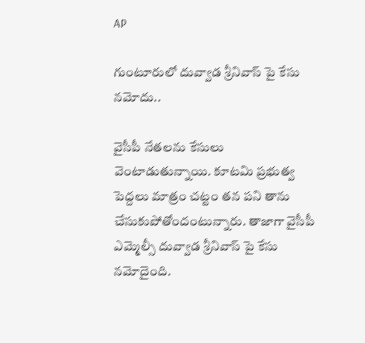AP

గుంటూరులో దువ్వాడ శ్రీనివాస్ పై కేసు నమోదు..

వైసీపీ నేతలను కేసులు వెంటాడుతున్నాయి. కూటమి ప్రభుత్వ పెద్దలు మాత్రం చట్టం తన పని తాను చేసుకుపోతోందంటున్నారు. తాజాగా వైసీపీ ఎమ్మెల్సీ దువ్వాడ శ్రీనివాస్ పై కేసు నమోదైంది.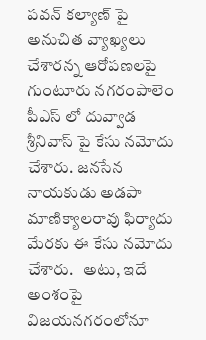పవన్ కల్యాణ్ పై అనుచిత వ్యాఖ్యలు చేశారన్న ఆరోపణలపై గుంటూరు నగరంపాలెం పీఎస్ లో దువ్వాడ శ్రీనివాస్ పై కేసు నమోదు చేశారు. జనసేన నాయకుడు అడపా మాణిక్యాలరావు ఫిర్యాదు మేరకు ఈ కేసు నమోదు చేశారు.   అటు, ఇదే అంశంపై విజయనగరంలోనూ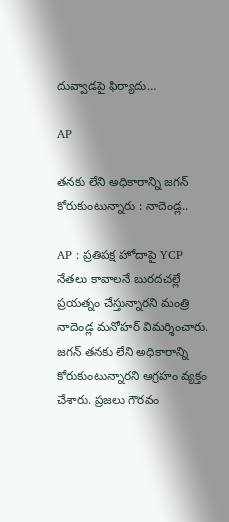దువ్వాడపై ఫిర్యాదు…

AP

తనకు లేని అధికారాన్ని జగన్ కోరుకుంటున్నారు : నాదెండ్ల..

AP : ప్రతిపక్ష హోదాపై YCP నేతలు కావాలనే బురదచల్లే ప్రయత్నం చేస్తున్నారని మంత్రి నాదెండ్ల మనోహర్ విమర్శించారు. జగన్ తనకు లేని అధికారాన్ని కోరుకుంటున్నారని ఆగ్రహం వ్యక్తం చేశారు. ప్రజలు గౌరవం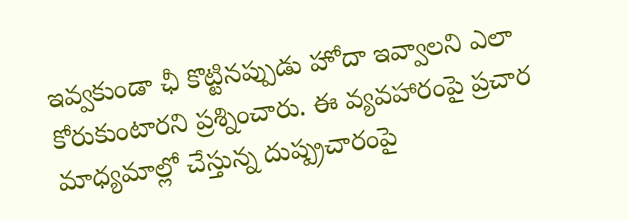ఇవ్వకుండా ఛీ కొట్టినప్పుడు హోదా ఇవ్వాలని ఎలా కోరుకుంటారని ప్రశ్నించారు. ఈ వ్యవహారంపై ప్రచార మాధ్యమాల్లో చేస్తున్న దుష్ప్రచారంపై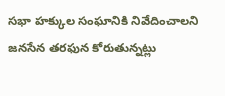సభా హక్కుల సంఘానికి నివేదించాలని జనసేన తరఫున కోరుతున్నట్లు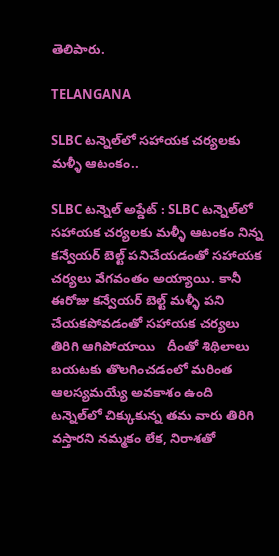తెలిపారు.

TELANGANA

SLBC టన్నెల్‌లో సహాయక చర్యలకు మళ్ళీ ఆటంకం..

SLBC టన్నెల్ అప్డేట్ : SLBC టన్నెల్‌లో సహాయక చర్యలకు మళ్ళీ ఆటంకం నిన్న కన్వేయర్‌ బెల్ట్‌ పనిచేయడంతో సహాయక చర్యలు వేగవంతం అయ్యాయి. కానీ ఈరోజు కన్వేయర్ బెల్ట్ మళ్ళీ పని చేయకపోవడంతో సహాయక చర్యలు తిరిగి ఆగిపోయాయి   దీంతో శిథిలాలు బయటకు తొలగించడంలో మరింత ఆలస్యమయ్యే అవకాశం ఉంది   టన్నెల్‌లో చిక్కుకున్న తమ వారు తిరిగి వస్తారని నమ్మకం లేక, నిరాశతో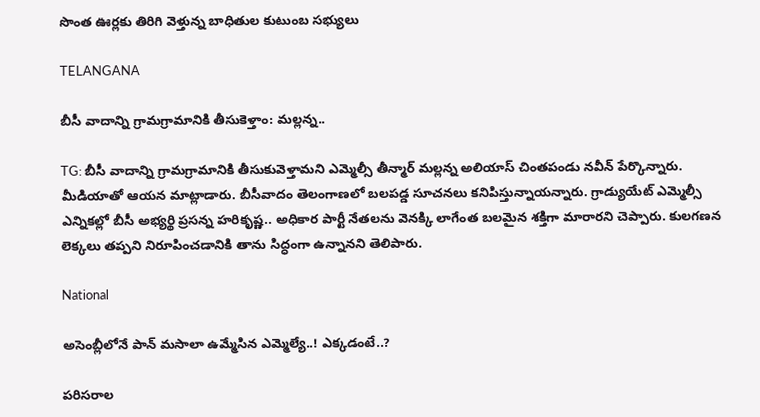సొంత ఊర్లకు తిరిగి వెళ్తున్న బాధితుల కుటుంబ సభ్యులు

TELANGANA

బీసీ వాదాన్ని గ్రామగ్రామానికి తీసుకెళ్తాం: మల్లన్న..

TG: బీసీ వాదాన్ని గ్రామగ్రామానికి తీసుకువెళ్తామని ఎమ్మెల్సీ తీన్మార్ మల్లన్న అలియాస్ చింతపండు నవీన్ పేర్కొన్నారు. మీడియాతో ఆయన మాట్లాడారు. బీసీవాదం తెలంగాణలో బలపడ్డ సూచనలు కనిపిస్తున్నాయన్నారు. గ్రాడ్యుయేట్ ఎమ్మెల్సీ ఎన్నికల్లో బీసీ అభ్యర్థి ప్రసన్న హరికృష్ణ.. అధికార పార్టీ నేతలను వెనక్కి లాగేంత బలమైన శక్తిగా మారారని చెప్పారు. కులగణన లెక్కలు తప్పని నిరూపించడానికి తాను సిద్ధంగా ఉన్నానని తెలిపారు.

National

అసెంబ్లీలోనే పాన్ మసాలా ఉమ్మేసిన ఎమ్మెల్యే..! ఎక్కడంటే..?

పరిసరాల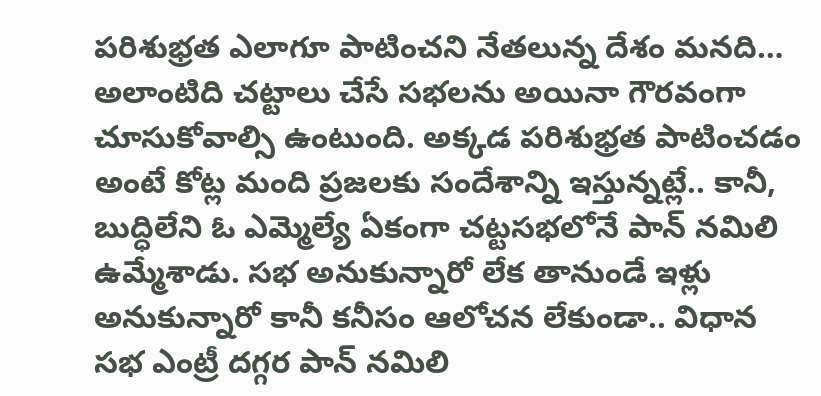పరిశుభ్రత ఎలాగూ పాటించని నేతలున్న దేశం మనది… అలాంటిది చట్టాలు చేసే సభలను అయినా గౌరవంగా చూసుకోవాల్సి ఉంటుంది. అక్కడ పరిశుభ్రత పాటించడం అంటే కోట్ల మంది ప్రజలకు సందేశాన్ని ఇస్తున్నట్లే.. కానీ, బుద్ధిలేని ఓ ఎమ్మెల్యే ఏకంగా చట్టసభలోనే పాన్ నమిలి ఉమ్మేశాడు. సభ అనుకున్నారో లేక తానుండే ఇళ్లు అనుకున్నారో కానీ కనీసం ఆలోచన లేకుండా.. విధాన సభ ఎంట్రీ దగ్గర పాన్ నమిలి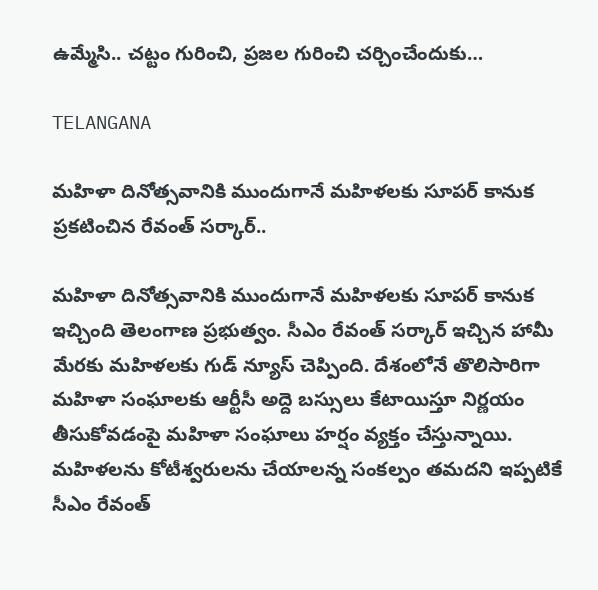ఉమ్మేసి.. చట్టం గురించి, ప్రజల గురించి చర్చించేందుకు…

TELANGANA

మహిళా దినోత్సవానికి ముందుగానే మహిళలకు సూపర్ కానుక ప్రకటించిన రేవంత్ సర్కార్..

మహిళా దినోత్సవానికి ముందుగానే మహిళలకు సూపర్ కానుక ఇచ్చింది తెలంగాణ ప్రభుత్వం. సీఎం రేవంత్ సర్కార్ ఇచ్చిన హామీ మేరకు మహిళలకు గుడ్ న్యూస్ చెప్పింది. దేశంలోనే తొలిసారిగా మహిళా సంఘాలకు ఆర్టీసీ అద్దె బస్సులు కేటాయిస్తూ నిర్ణయం తీసుకోవడంపై మహిళా సంఘాలు హర్షం వ్యక్తం చేస్తున్నాయి. మహిళలను కోటీశ్వరులను చేయాలన్న సంకల్పం తమదని ఇప్పటికే సీఎం రేవంత్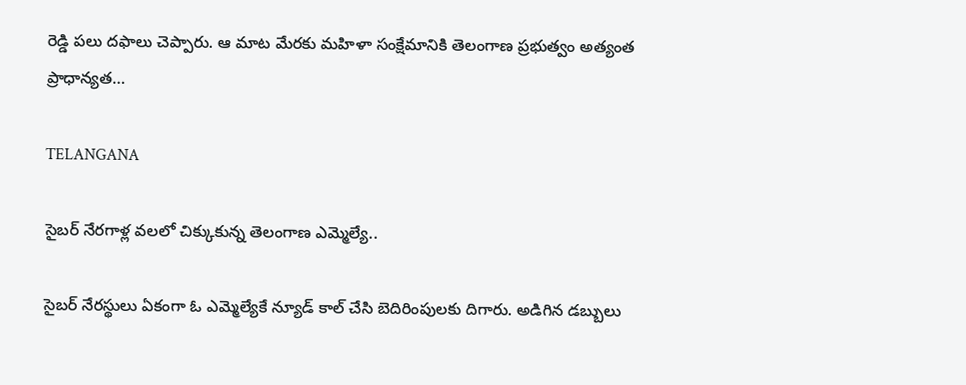రెడ్డి పలు దఫాలు చెప్పారు. ఆ మాట మేరకు మహిళా సంక్షేమానికి తెలంగాణ ప్రభుత్వం అత్యంత ప్రాధాన్యత…

TELANGANA

సైబర్ నేరగాళ్ల వలలో చిక్కుకున్న తెలంగాణ ఎమ్మెల్యే..

సైబర్ నేరస్థులు ఏకంగా ఓ ఎమ్మెల్యేకే న్యూడ్ కాల్ చేసి బెదిరింపులకు దిగారు. అడిగిన డబ్బులు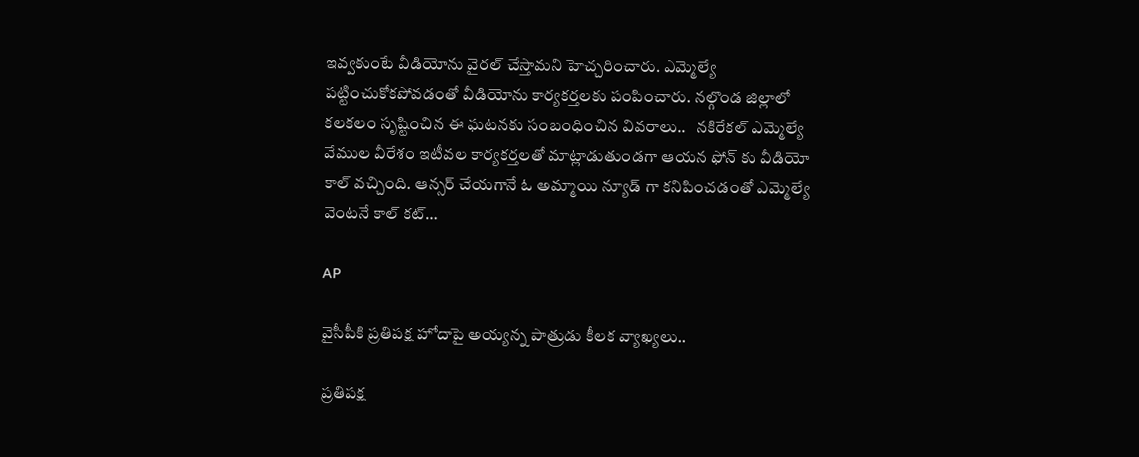ఇవ్వకుంటే వీడియోను వైరల్ చేస్తామని హెచ్చరించారు. ఎమ్మెల్యే పట్టించుకోకపోవడంతో వీడియోను కార్యకర్తలకు పంపించారు. నల్గొండ జిల్లాలో కలకలం సృష్టించిన ఈ ఘటనకు సంబంధించిన వివరాలు..   నకిరేకల్ ఎమ్మెల్యే వేముల వీరేశం ఇటీవల కార్యకర్తలతో మాట్లాడుతుండగా ఆయన ఫోన్ కు వీడియో కాల్ వచ్చింది. ఆన్సర్ చేయగానే ఓ అమ్మాయి న్యూడ్ గా కనిపించడంతో ఎమ్మెల్యే వెంటనే కాల్ కట్…

AP

వైసీపీకి ప్రతిపక్ష హోదాపై అయ్యన్న పాత్రుడు కీలక వ్యాఖ్యలు..

ప్రతిపక్ష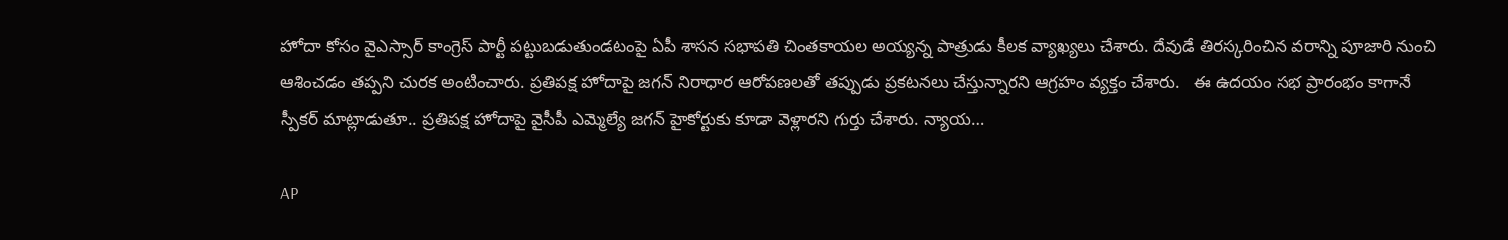హోదా కోసం వైఎస్సార్ కాంగ్రెస్ పార్టీ పట్టుబడుతుండటంపై ఏపీ శాసన సభాపతి చింతకాయల అయ్యన్న పాత్రుడు కీలక వ్యాఖ్యలు చేశారు. దేవుడే తిరస్కరించిన వరాన్ని పూజారి నుంచి ఆశించడం తప్పని చురక అంటించారు. ప్రతిపక్ష హోదాపై జగన్ నిరాధార ఆరోపణలతో తప్పుడు ప్రకటనలు చేస్తున్నారని ఆగ్రహం వ్యక్తం చేశారు.   ఈ ఉదయం సభ ప్రారంభం కాగానే స్పీకర్ మాట్లాడుతూ.. ప్రతిపక్ష హోదాపై వైసీపీ ఎమ్మెల్యే జగన్ హైకోర్టుకు కూడా వెళ్లారని గుర్తు చేశారు. న్యాయ…

AP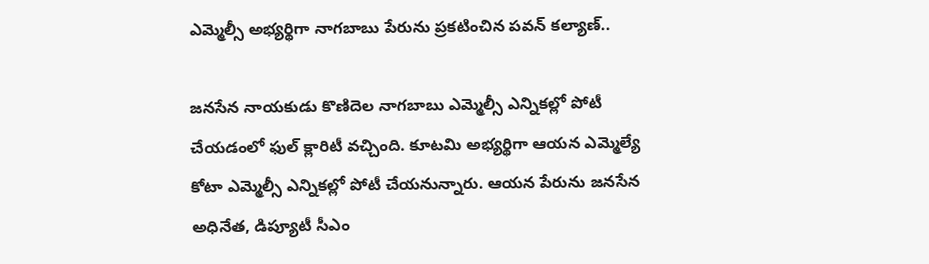ఎమ్మెల్సీ అభ్యర్థిగా నాగబాబు పేరును ప్రకటించిన పవన్ కల్యాణ్..

జనసేన నాయకుడు కొణిదెల నాగబాబు ఎమ్మెల్సీ ఎన్నికల్లో పోటీ చేయడంలో ఫుల్ క్లారిటీ వచ్చింది. కూటమి అభ్యర్థిగా ఆయన ఎమ్మెల్యే కోటా ఎమ్మెల్సీ ఎన్నికల్లో పోటీ చేయనున్నారు. ఆయన పేరును జనసేన అధినేత, డిప్యూటీ సీఎం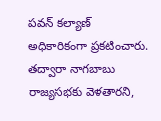పవన్ కల్యాణ్ అధికారికంగా ప్రకటించారు. తద్వారా నాగబాబు రాజ్యసభకు వెళతారని,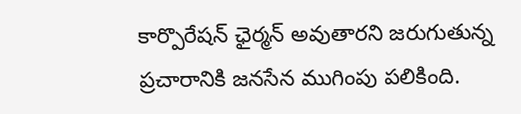కార్పొరేషన్ ఛైర్మన్ అవుతారని జరుగుతున్న ప్రచారానికి జనసేన ముగింపు పలికింది.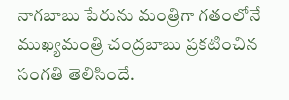నాగబాబు పేరును మంత్రిగా గతంలోనే ముఖ్యమంత్రి చంద్రబాబు ప్రకటించిన సంగతి తెలిసిందే.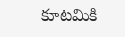కూటమికి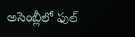అసెంబ్లీలో ఫుల్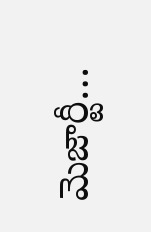మెజార్టీ…